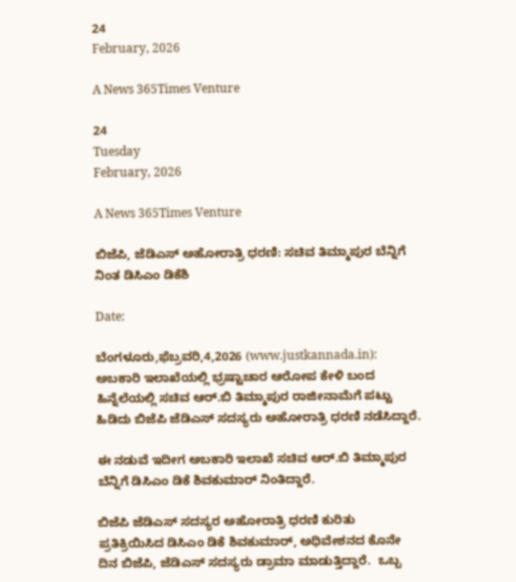24
February, 2026

A News 365Times Venture

24
Tuesday
February, 2026

A News 365Times Venture

ಬಿಜೆಪಿ, ಜೆಡಿಎಸ್ ಅಹೋರಾತ್ರಿ ಧರಣಿ: ಸಚಿವ ತಿಮ್ಮಾಪುರ ಬೆನ್ನಿಗೆ ನಿಂತ ಡಿಸಿಎಂ ಡಿಕೆಶಿ

Date:

ಬೆಂಗಳೂರು,ಫೆಬ್ರವರಿ,4,2026 (www.justkannada.in):  ಅಬಕಾರಿ ಇಲಾಖೆಯಲ್ಲಿ ಭ್ರಷ್ಟಾಚಾರ ಆರೋಪ ಕೇಳಿ ಬಂದ ಹಿನ್ನೆಲೆಯಲ್ಲಿ ಸಚಿವ ಆರ್.ಬಿ ತಿಮ್ಮಾಪುರ ರಾಜೀನಾಮೆಗೆ ಪಟ್ಟು ಹಿಡಿದು ಬಿಜೆಪಿ ಜೆಡಿಎಸ್ ಸದಸ್ಯರು ಅಹೋರಾತ್ರಿ ಧರಣಿ ನಡೆಸಿದ್ದಾರೆ.

ಈ ನಡುವೆ ಇದೀಗ ಅಬಕಾರಿ ಇಲಾಖೆ ಸಚಿವ ಆರ್.ಬಿ ತಿಮ್ಮಾಪುರ ಬೆನ್ನಿಗೆ ಡಿಸಿಎಂ ಡಿಕೆ ಶಿವಕುಮಾರ್ ನಿಂತಿದ್ದಾರೆ.

ಬಿಜೆಪಿ ಜೆಡಿಎಸ್ ಸದಸ್ಯರ ಅಹೋರಾತ್ರಿ ಧರಣಿ ಕುರಿತು ಪ್ರತಿಕ್ರಿಯಿಸಿದ ಡಿಸಿಎಂ ಡಿಕೆ ಶಿವಕುಮಾರ್, ಅಧಿವೇಶನದ ಕೊನೇ ದಿನ ಬಿಜೆಪಿ, ಜೆಡಿಎಸ್ ಸದಸ್ಯರು ಡ್ರಾಮಾ ಮಾಡುತ್ತಿದ್ದಾರೆ.  ಒಬ್ಬ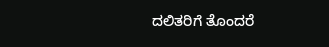ದಲಿತರಿಗೆ ತೊಂದರೆ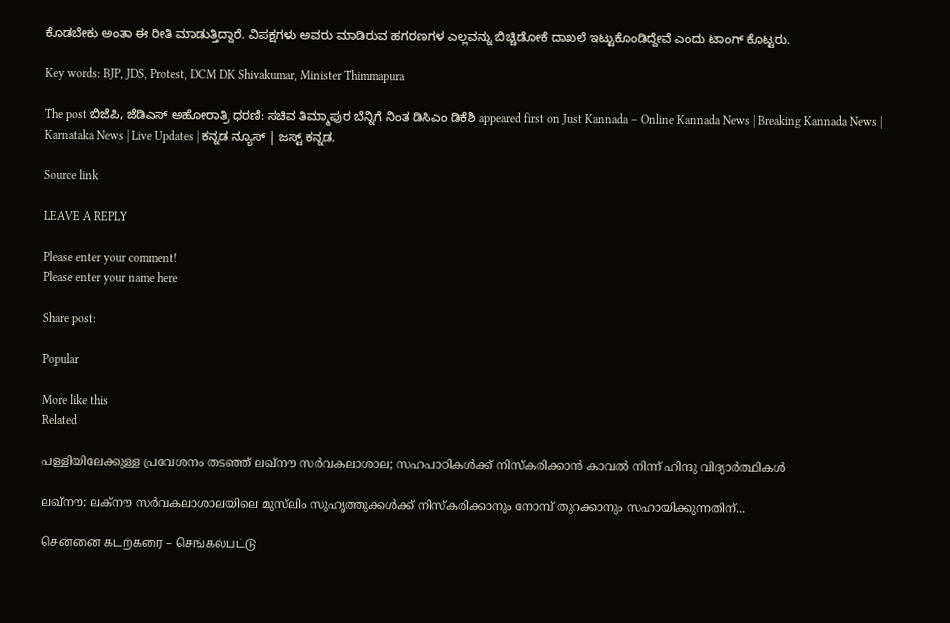ಕೊಡಬೇಕು ಅಂತಾ ಈ ರೀತಿ ಮಾಡುತ್ತಿದ್ದಾರೆ. ವಿಪಕ್ಷಗಳು ಅವರು ಮಾಡಿರುವ ಹಗರಣಗಳ ಎಲ್ಲವನ್ನು ಬಿಚ್ಚಿಡೋಕೆ ದಾಖಲೆ ಇಟ್ಟುಕೊಂಡಿದ್ದೇವೆ ಎಂದು ಟಾಂಗ್ ಕೊಟ್ಟರು.

Key words: BJP, JDS, Protest, DCM DK Shivakumar, Minister Thimmapura

The post ಬಿಜೆಪಿ, ಜೆಡಿಎಸ್ ಅಹೋರಾತ್ರಿ ಧರಣಿ: ಸಚಿವ ತಿಮ್ಮಾಪುರ ಬೆನ್ನಿಗೆ ನಿಂತ ಡಿಸಿಎಂ ಡಿಕೆಶಿ appeared first on Just Kannada – Online Kannada News | Breaking Kannada News | Karnataka News | Live Updates | ಕನ್ನಡ ನ್ಯೂಸ್ | ಜಸ್ಟ್ ಕನ್ನಡ.

Source link

LEAVE A REPLY

Please enter your comment!
Please enter your name here

Share post:

Popular

More like this
Related

പള്ളിയിലേക്കുള്ള പ്രവേശനം തടഞ്ഞ് ലഖ്‌നൗ സര്‍വകലാശാല; സഹപാഠികള്‍ക്ക് നിസ്‌കരിക്കാന്‍ കാവല്‍ നിന്ന് ഹിന്ദു വിദ്യാര്‍ത്ഥികള്‍

ലഖ്‌നൗ: ലക്‌നൗ സര്‍വകലാശാലയിലെ മുസ്‌ലിം സുഹൃത്തുക്കള്‍ക്ക് നിസ്‌കരിക്കാനും നോമ്പ് തുറക്കാനും സഹായിക്കുന്നതിന്...

சென்னை கடற்கரை – செங்கல்பட்டு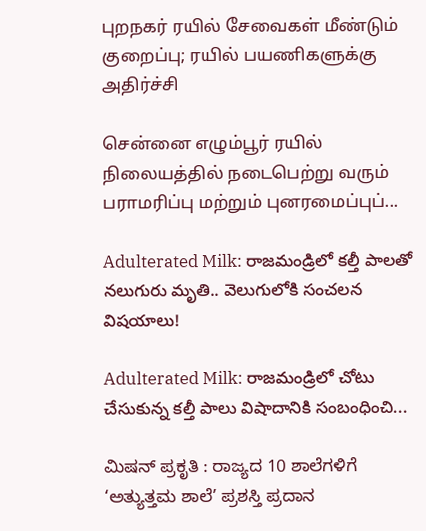புறநகர் ரயில் சேவைகள் மீண்டும் குறைப்பு; ரயில் பயணிகளுக்கு அதிர்ச்சி

சென்னை எழும்பூர் ரயில் நிலையத்தில் நடைபெற்று வரும் பராமரிப்பு மற்றும் புனரமைப்புப்...

Adulterated Milk: రాజమండ్రిలో కల్తీ పాలతో నలుగురు మృతి.. వెలుగులోకి సంచలన విషయాలు!

Adulterated Milk: రాజమండ్రిలో చోటు చేసుకున్న కల్తీ పాలు విషాదానికి సంబంధించి...

ಮಿಷನ್ ಪ್ರಕೃತಿ : ರಾಜ್ಯದ 10 ಶಾಲೆಗಳಿಗೆ ‘ಅತ್ಯುತ್ತಮ ಶಾಲೆ’ ಪ್ರಶಸ್ತಿ ಪ್ರದಾನ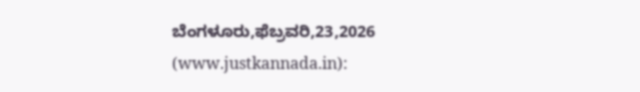ಬೆಂಗಳೂರು,ಫೆಬ್ರವರಿ,23,2026 (www.justkannada.in):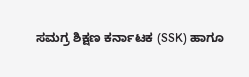ಸಮಗ್ರ ಶಿಕ್ಷಣ ಕರ್ನಾಟಕ (SSK) ಹಾಗೂ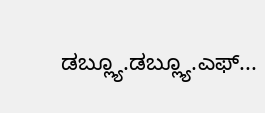ಡಬ್ಲ್ಯೂ.ಡಬ್ಲ್ಯೂ.ಎಫ್...